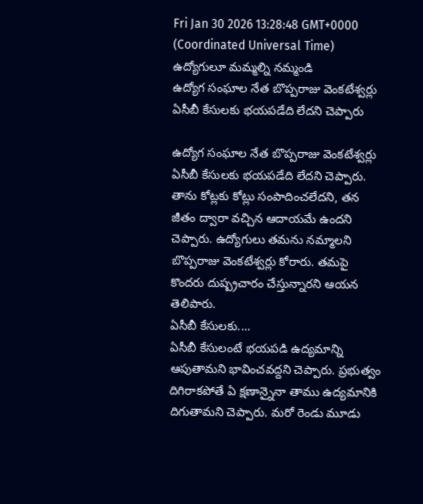Fri Jan 30 2026 13:28:48 GMT+0000 (Coordinated Universal Time)
ఉద్యోగులూ మమ్మల్ని నమ్మండి
ఉద్యోగ సంఘాల నేత బొప్పరాజు వెంకటేశ్వర్లు ఏసీబీ కేసులకు భయపడేది లేదని చెప్పారు

ఉద్యోగ సంఘాల నేత బొప్పరాజు వెంకటేశ్వర్లు ఏసీబీ కేసులకు భయపడేది లేదని చెప్పారు. తాను కోట్లకు కోట్లు సంపాదించలేదని, తన జీతం ద్వారా వచ్చిన ఆదాయమే ఉందని చెప్పారు. ఉద్యోగులు తమను నమ్మాలని బొప్పరాజు వెంకటేశ్వర్లు కోరారు. తమపై కొందరు దుష్ప్రచారం చేస్తున్నారని ఆయన తెలిపారు.
ఏసీబీ కేసులకు....
ఏసీబీ కేసులంటే భయపడి ఉద్యమాన్ని ఆపుతామని భావించవద్దని చెప్పారు. ప్రభుత్వం దిగిరాకపోతే ఏ క్షణాన్నైనా తాము ఉద్యమానికి దిగుతామని చెప్పారు. మరో రెండు మూడు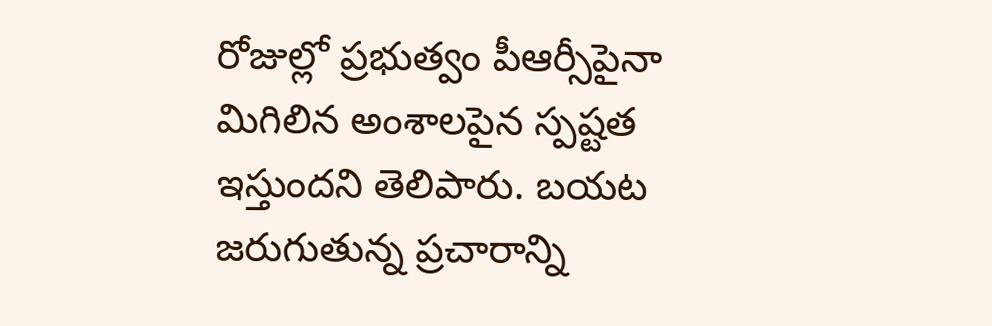రోజుల్లో ప్రభుత్వం పీఆర్సీపైనా మిగిలిన అంశాలపైన స్పష్టత ఇస్తుందని తెలిపారు. బయట జరుగుతున్న ప్రచారాన్ని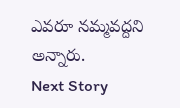ఎవరూ నమ్మవద్దని అన్నారు.
Next Story